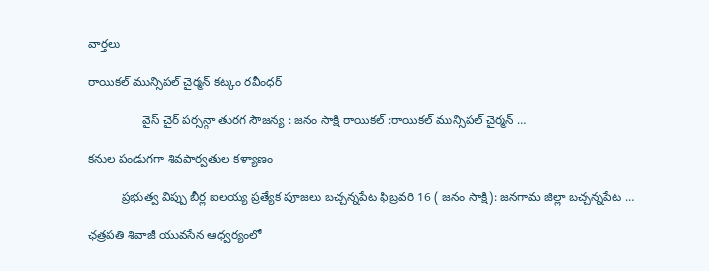వార్తలు

రాయికల్ మున్సిపల్ చైర్మన్ కట్కం రవీంధర్

                వైస్ చైర్ పర్సన్గా తురగ సౌజన్య : జనం సాక్షి రాయికల్ :రాయికల్ మున్సిపల్ చైర్మన్ …

కనుల పండుగగా శివపార్వతుల కళ్యాణం

          ప్రభుత్వ విప్పు బీర్ల ఐలయ్య ప్రత్యేక పూజలు బచ్చన్నపేట ఫిబ్రవరి 16 ( జనం సాక్షి): జనగామ జిల్లా బచ్చన్నపేట …

ఛత్రపతి శివాజీ యువసేన ఆధ్వర్యంలో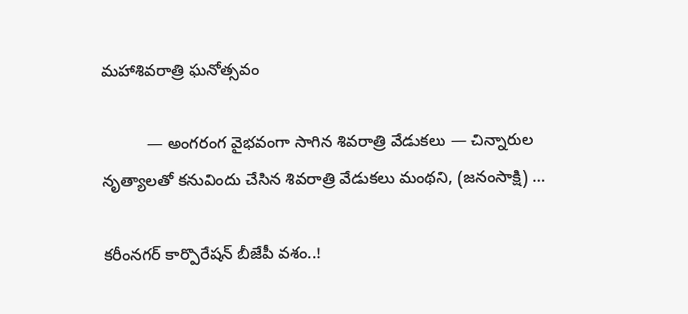మహాశివరాత్రి ఘనోత్సవం

          — అంగరంగ వైభవంగా సాగిన శివరాత్రి వేడుకలు — చిన్నారుల నృత్యాలతో కనువిందు చేసిన శివరాత్రి వేడుకలు మంథని, (జనంసాక్షి) …

కరీంనగర్ కార్పొరేషన్ బీజేపీ వశం..!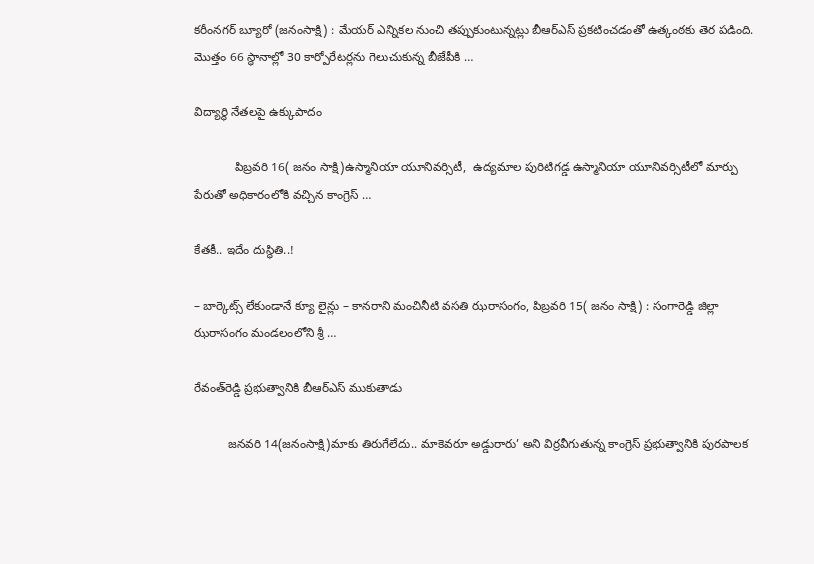కరీంనగర్ బ్యూరో (జనంసాక్షి) : మేయర్ ఎన్నికల నుంచి తప్పుకుంటున్నట్లు బీఆర్ఎస్ ప్రకటించడంతో ఉత్కంఠకు తెర పడింది. మొత్తం 66 స్థానాల్లో 30 కార్పోరేటర్లను గెలుచుకున్న బీజేపీకి …

విద్యార్థి నేతలపై ఉక్కుపాదం

            పిబ్రవరి 16( జనం సాక్షి)ఉస్మానియా యూనివర్సిటీ,  ఉద్యమాల పురిటిగడ్డ ఉస్మానియా యూనివర్సిటీలో మార్పు పేరుతో అధికారంలోకి వచ్చిన కాంగ్రెస్‌ …

కేతకీ.. ఇదేం దుస్థితి..!

– బార్కెట్స్ లేకుండానే క్యూ లైన్లు – కానరాని మంచినీటి వసతి ఝరాసంగం, పిబ్రవరి 15( జనం సాక్షి) : సంగారెడ్డి జిల్లా ఝరాసంగం మండలంలోని శ్రీ …

రేవంత్‌రెడ్డి ప్రభుత్వానికి బీఆర్‌ఎస్‌ ముకుతాడు

          జనవరి 14(జనంసాక్షి)మాకు తిరుగేలేదు.. మాకెవరూ అడ్డురారు’ అని విర్రవీగుతున్న కాంగ్రెస్‌ ప్రభుత్వానికి పురపాలక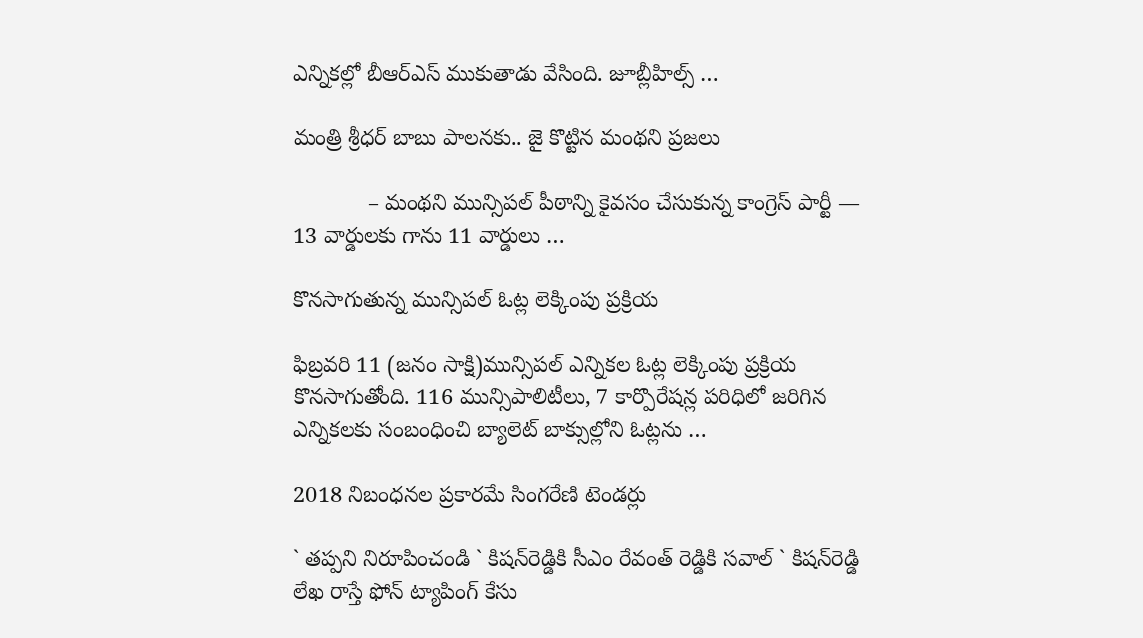ఎన్నికల్లో బీఆర్‌ఎస్‌ ముకుతాడు వేసింది. జూబ్లీహిల్స్‌ …

మంత్రి శ్రీధర్ బాబు పాలనకు.. జై కొట్టిన మంథని ప్రజలు

            – మంథని మున్సిపల్ పీఠాన్ని కైవసం చేసుకున్న కాంగ్రెస్ పార్టీ — 13 వార్డులకు గాను 11 వార్డులు …

కొనసాగుతున్న మున్సిపల్ ఓట్ల లెక్కింపు ప్రక్రియ

ఫిబ్రవరి 11 (జనం సాక్షి)మున్సిపల్ ఎన్నికల ఓట్ల లెక్కింపు ప్రక్రియ కొనసాగుతోంది. 116 మున్సిపాలిటీలు, 7 కార్పొరేషన్ల పరిధిలో జరిగిన ఎన్నికలకు సంబంధించి బ్యాలెట్ బాక్సుల్లోని ఓట్లను …

2018 నిబంధనల ప్రకారమే సింగరేణి టెండర్లు

` తప్పని నిరూపించండి ` కిషన్‌రెడ్డికి సీఎం రేవంత్ రెడ్డికి సవాల్ ` కిషన్‌రెడ్డి లేఖ రాస్తే ఫోన్ ట్యాపింగ్ కేసు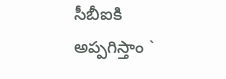సీబీఐకి అప్పగిస్తాం `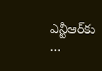ఎన్టీఆర్‌కు …